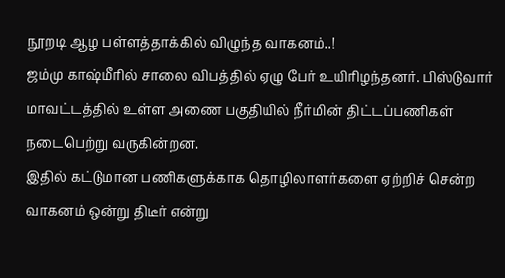நூறடி ஆழ பள்ளத்தாக்கில் விழுந்த வாகனம்..!
ஜம்மு காஷ்மீரில் சாலை விபத்தில் ஏழு பேர் உயிரிழந்தனர். பிஸ்டுவார் மாவட்டத்தில் உள்ள அணை பகுதியில் நீர்மின் திட்டப்பணிகள் நடைபெற்று வருகின்றன.
இதில் கட்டுமான பணிகளுக்காக தொழிலாளர்களை ஏற்றிச் சென்ற வாகனம் ஒன்று திடீர் என்று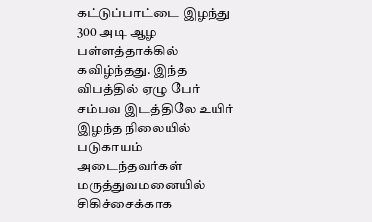கட்டுப்பாட்டை இழந்து 300 அடி ஆழ பள்ளத்தாக்கில் கவிழ்ந்தது. இந்த விபத்தில் ஏழு பேர் சம்பவ இடத்திலே உயிர் இழந்த நிலையில் படுகாயம் அடைந்தவர்கள் மருத்துவமனையில் சிகிச்சைக்காக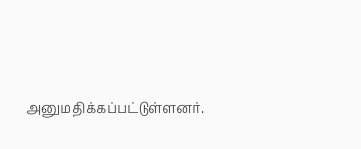அனுமதிக்கப்பட்டுள்ளனர்.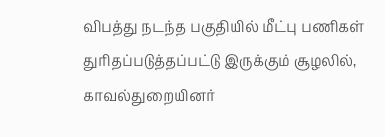விபத்து நடந்த பகுதியில் மீட்பு பணிகள் துரிதப்படுத்தப்பட்டு இருக்கும் சூழலில், காவல்துறையினர்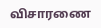விசாரணை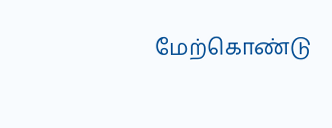மேற்கொண்டு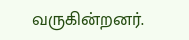வருகின்றனர்.